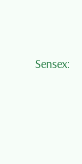Sensex: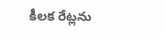కీలక రేట్లను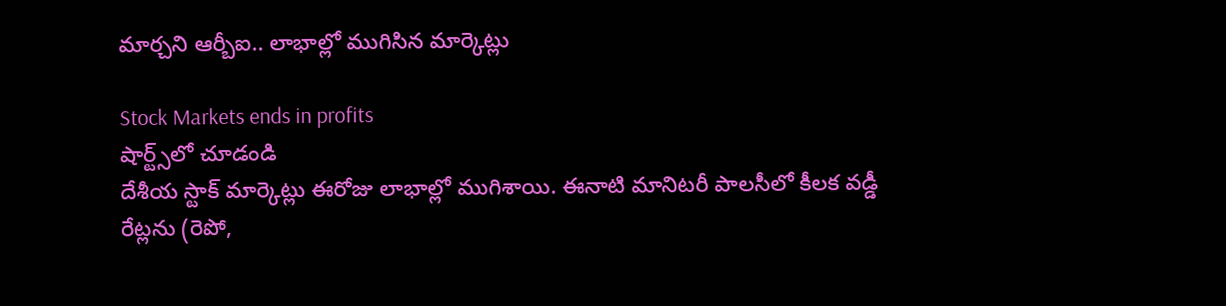మార్చని ఆర్బీఐ.. లాభాల్లో ముగిసిన మార్కెట్లు

Stock Markets ends in profits
షార్ట్స్‌లో చూడండి
దేశీయ స్టాక్ మార్కెట్లు ఈరోజు లాభాల్లో ముగిశాయి. ఈనాటి మానిటరీ పాలసీలో కీలక వడ్డీ రేట్లను (రెపో,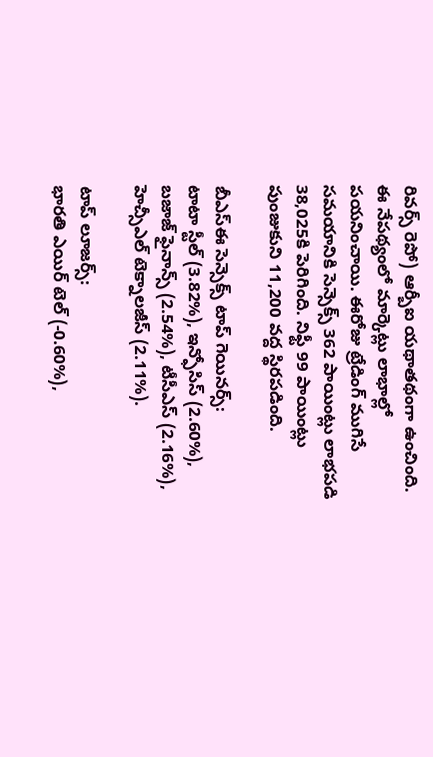రివర్స్ రెపో) ఆర్బీఐ యథాతథంగా ఉంచింది. ఈ నేపథ్యంలో మార్కెట్లు లాభాల్లో పయనించాయి. ఈరోజు ట్రేడింగ్ ముగిసే సమయానికి సెన్సెక్స్ 362 పాయింట్లు లాభపడి 38,025కి పెరిగింది. నిఫ్టీ 99 పాయింట్లు పుంజుకుని 11,200 వద్ద స్థిరపడింది.

బీఎస్ఈ సెన్సెక్స్ టాప్ గెయినర్స్:
టాటా స్టీల్ (3.82%), ఇన్ఫోసిస్ (2.60%), బజాజ్ ఫైనాన్స్ (2.54%), టీసీఎస్ (2.16%), హెచ్సీఎల్ టెక్నాలజీస్ (2.11%).

టాప్ లూజర్స్:
భారతి ఎయిర్ టెల్ (-0.60%),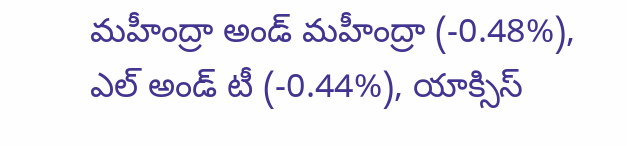మహీంద్రా అండ్ మహీంద్రా (-0.48%), ఎల్ అండ్ టీ (-0.44%), యాక్సిస్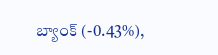బ్యాంక్ (-0.43%),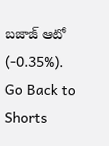బజాజ్ ఆటో (-0.35%).
Go Back to Shorts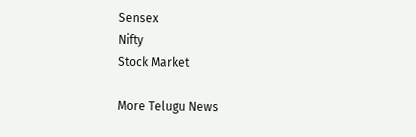Sensex
Nifty
Stock Market

More Telugu News